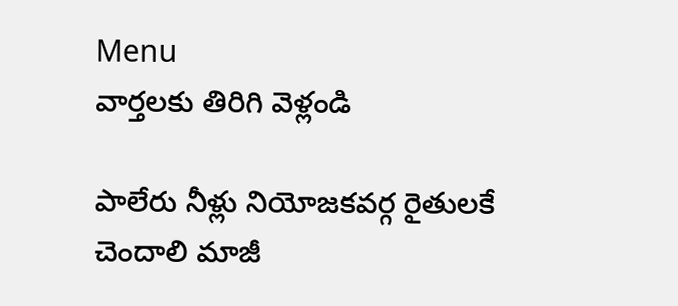Menu
వార్తలకు తిరిగి వెళ్లండి

పాలేరు నీళ్లు నియోజకవర్గ రైతులకే చెందాలి మాజీ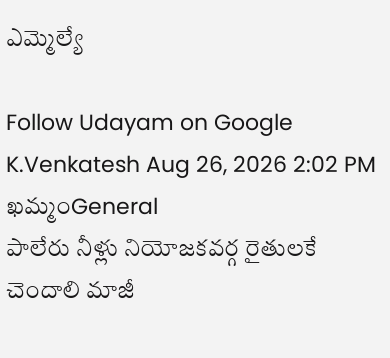ఎమ్మెల్యే

Follow Udayam on Google
K.Venkatesh Aug 26, 2026 2:02 PM ఖమ్మంGeneral
పాలేరు నీళ్లు నియోజకవర్గ రైతులకే చెందాలి మాజీ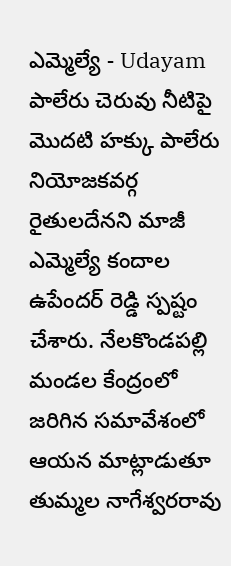ఎమ్మెల్యే - Udayam
పాలేరు చెరువు నీటిపై మొదటి హక్కు పాలేరు నియోజకవర్గ రైతులదేనని మాజీ ఎమ్మెల్యే కందాల ఉపేందర్ రెడ్డి స్పష్టం చేశారు. నేలకొండపల్లి మండల కేంద్రంలో జరిగిన సమావేశంలో ఆయన మాట్లాడుతూ తుమ్మల నాగేశ్వరరావు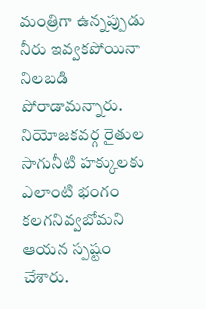మంత్రిగా ఉన్నప్పుడు నీరు ఇవ్వకపోయినా నిలబడి పోరాడామన్నారు. నియోజకవర్గ రైతుల సాగునీటి హక్కులకు ఎలాంటి భంగం కలగనివ్వబోమని ఆయన స్పష్టం చేశారు.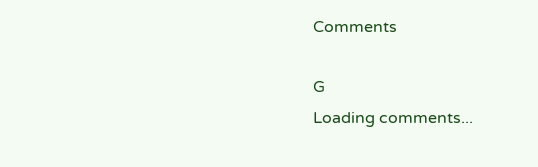Comments

G
Loading comments...